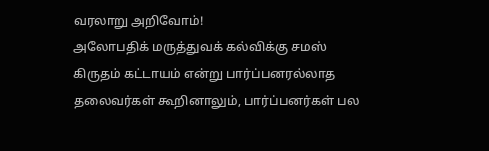வரலாறு அறிவோம்!
அலோபதிக் மருத்துவக் கல்விக்கு சமஸ் கிருதம் கட்டாயம் என்று பார்ப்பனரல்லாத தலைவர்கள் கூறினாலும், பார்ப்பனர்கள் பல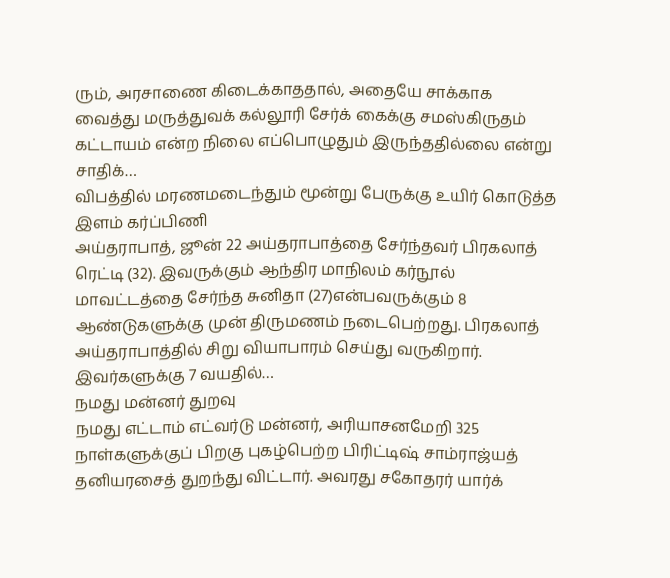ரும், அரசாணை கிடைக்காததால், அதையே சாக்காக வைத்து மருத்துவக் கல்லூரி சேர்க் கைக்கு சமஸ்கிருதம் கட்டாயம் என்ற நிலை எப்பொழுதும் இருந்ததில்லை என்று சாதிக்…
விபத்தில் மரணமடைந்தும் மூன்று பேருக்கு உயிர் கொடுத்த இளம் கர்ப்பிணி
அய்தராபாத், ஜூன் 22 அய்தராபாத்தை சேர்ந்தவர் பிரகலாத் ரெட்டி (32). இவருக்கும் ஆந்திர மாநிலம் கர்நூல் மாவட்டத்தை சேர்ந்த சுனிதா (27)என்பவருக்கும் 8 ஆண்டுகளுக்கு முன் திருமணம் நடைபெற்றது. பிரகலாத் அய்தராபாத்தில் சிறு வியாபாரம் செய்து வருகிறார். இவர்களுக்கு 7 வயதில்…
நமது மன்னர் துறவு
நமது எட்டாம் எட்வர்டு மன்னர், அரியாசனமேறி 325 நாள்களுக்குப் பிறகு புகழ்பெற்ற பிரிட்டிஷ் சாம்ராஜ்யத் தனியரசைத் துறந்து விட்டார். அவரது சகோதரர் யார்க்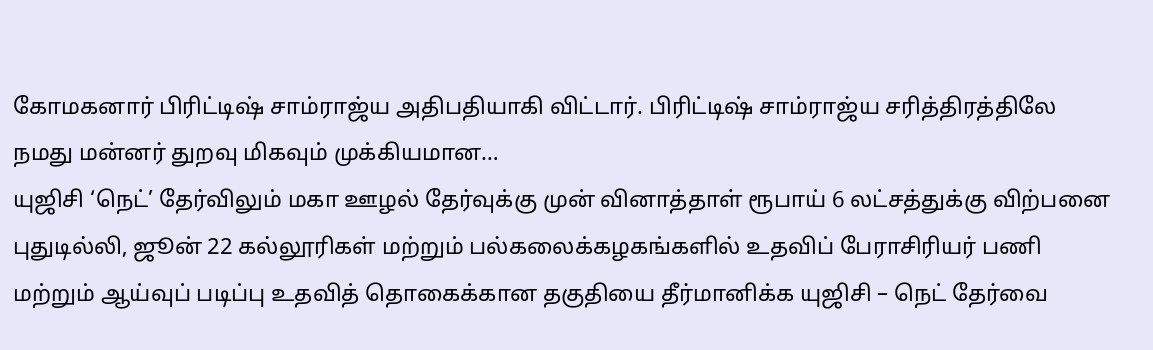கோமகனார் பிரிட்டிஷ் சாம்ராஜ்ய அதிபதியாகி விட்டார். பிரிட்டிஷ் சாம்ராஜ்ய சரித்திரத்திலே நமது மன்னர் துறவு மிகவும் முக்கியமான…
யுஜிசி ‘நெட்’ தேர்விலும் மகா ஊழல் தேர்வுக்கு முன் வினாத்தாள் ரூபாய் 6 லட்சத்துக்கு விற்பனை
புதுடில்லி, ஜூன் 22 கல்லூரிகள் மற்றும் பல்கலைக்கழகங்களில் உதவிப் பேராசிரியர் பணி மற்றும் ஆய்வுப் படிப்பு உதவித் தொகைக்கான தகுதியை தீர்மானிக்க யுஜிசி – நெட் தேர்வை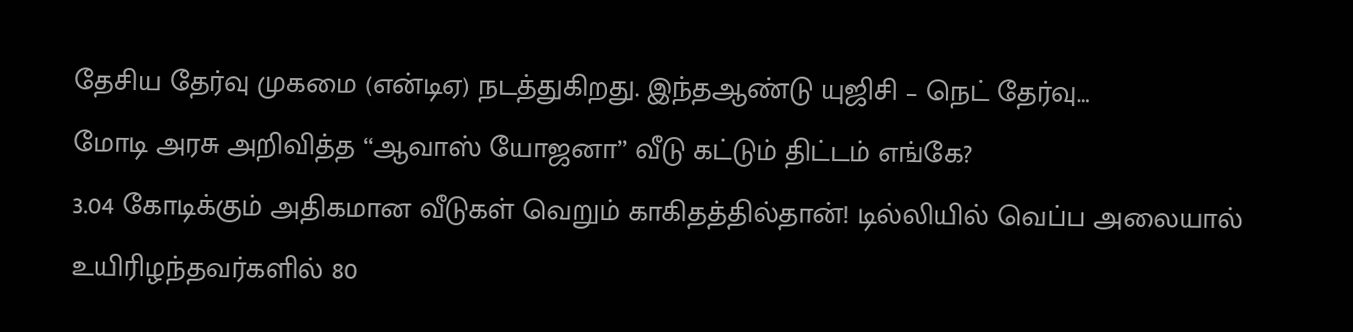தேசிய தேர்வு முகமை (என்டிஏ) நடத்துகிறது. இந்தஆண்டு யுஜிசி – நெட் தேர்வு…
மோடி அரசு அறிவித்த ‘‘ஆவாஸ் யோஜனா’’ வீடு கட்டும் திட்டம் எங்கே?
3.04 கோடிக்கும் அதிகமான வீடுகள் வெறும் காகிதத்தில்தான்! டில்லியில் வெப்ப அலையால் உயிரிழந்தவர்களில் 80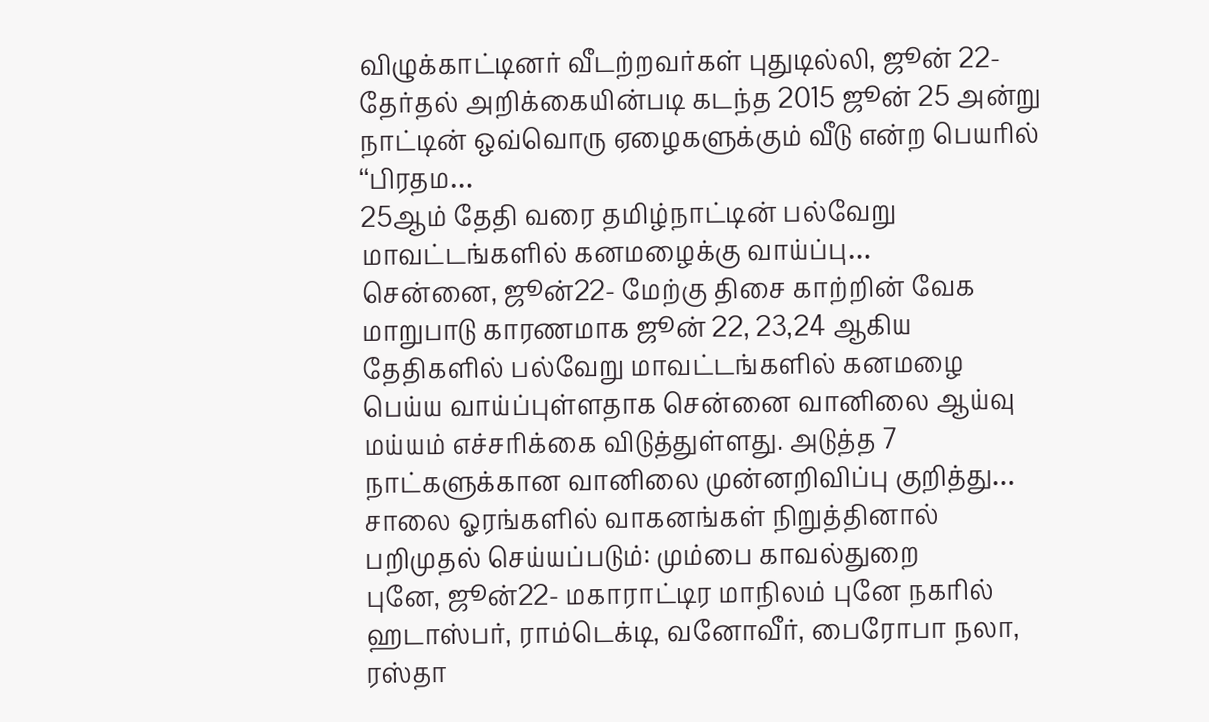விழுக்காட்டினர் வீடற்றவர்கள் புதுடில்லி, ஜூன் 22- தேர்தல் அறிக்கையின்படி கடந்த 2015 ஜூன் 25 அன்று நாட்டின் ஒவ்வொரு ஏழைகளுக்கும் வீடு என்ற பெயரில் ‘‘பிரதம…
25ஆம் தேதி வரை தமிழ்நாட்டின் பல்வேறு மாவட்டங்களில் கனமழைக்கு வாய்ப்பு…
சென்னை, ஜூன்22- மேற்கு திசை காற்றின் வேக மாறுபாடு காரணமாக ஜூன் 22, 23,24 ஆகிய தேதிகளில் பல்வேறு மாவட்டங்களில் கனமழை பெய்ய வாய்ப்புள்ளதாக சென்னை வானிலை ஆய்வு மய்யம் எச்சரிக்கை விடுத்துள்ளது. அடுத்த 7 நாட்களுக்கான வானிலை முன்னறிவிப்பு குறித்து…
சாலை ஓரங்களில் வாகனங்கள் நிறுத்தினால் பறிமுதல் செய்யப்படும்: மும்பை காவல்துறை
புனே, ஜூன்22- மகாராட்டிர மாநிலம் புனே நகரில் ஹடாஸ்பர், ராம்டெக்டி, வனோவீர், பைரோபா நலா, ரஸ்தா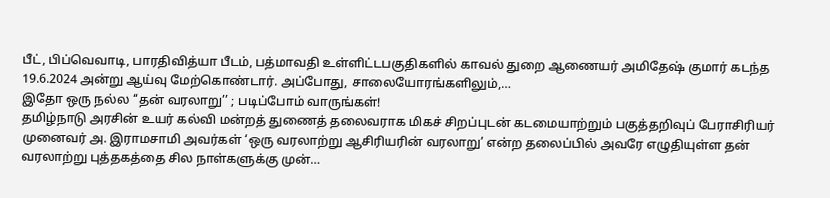பீட், பிப்வெவாடி, பாரதிவித்யா பீடம், பத்மாவதி உள்ளிட்டபகுதிகளில் காவல் துறை ஆணையர் அமிதேஷ் குமார் கடந்த 19.6.2024 அன்று ஆய்வு மேற்கொண்டார். அப்போது, சாலையோரங்களிலும்,…
இதோ ஒரு நல்ல ‘‘தன் வரலாறு’’ ; படிப்போம் வாருங்கள்!
தமிழ்நாடு அரசின் உயர் கல்வி மன்றத் துணைத் தலைவராக மிகச் சிறப்புடன் கடமையாற்றும் பகுத்தறிவுப் பேராசிரியர் முனைவர் அ. இராமசாமி அவர்கள் ‘ஒரு வரலாற்று ஆசிரியரின் வரலாறு’ என்ற தலைப்பில் அவரே எழுதியுள்ள தன் வரலாற்று புத்தகத்தை சில நாள்களுக்கு முன்…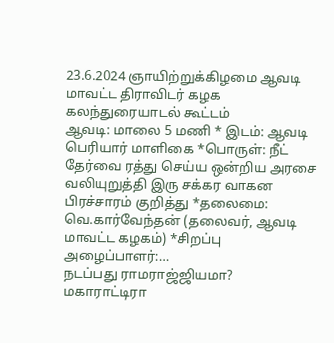23.6.2024 ஞாயிற்றுக்கிழமை ஆவடி மாவட்ட திராவிடர் கழக கலந்துரையாடல் கூட்டம்
ஆவடி: மாலை 5 மணி * இடம்: ஆவடி பெரியார் மாளிகை *பொருள்: நீட் தேர்வை ரத்து செய்ய ஒன்றிய அரசை வலியுறுத்தி இரு சக்கர வாகன பிரச்சாரம் குறித்து *தலைமை: வெ.கார்வேந்தன் (தலைவர், ஆவடி மாவட்ட கழகம்) *சிறப்பு அழைப்பாளர்:…
நடப்பது ராமராஜ்ஜியமா?
மகாராட்டிரா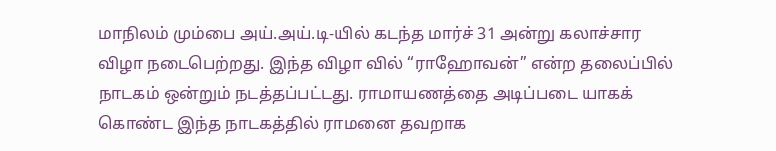மாநிலம் மும்பை அய்.அய்.டி-யில் கடந்த மார்ச் 31 அன்று கலாச்சார விழா நடைபெற்றது. இந்த விழா வில் “ராஹோவன்” என்ற தலைப்பில் நாடகம் ஒன்றும் நடத்தப்பட்டது. ராமாயணத்தை அடிப்படை யாகக் கொண்ட இந்த நாடகத்தில் ராமனை தவறாக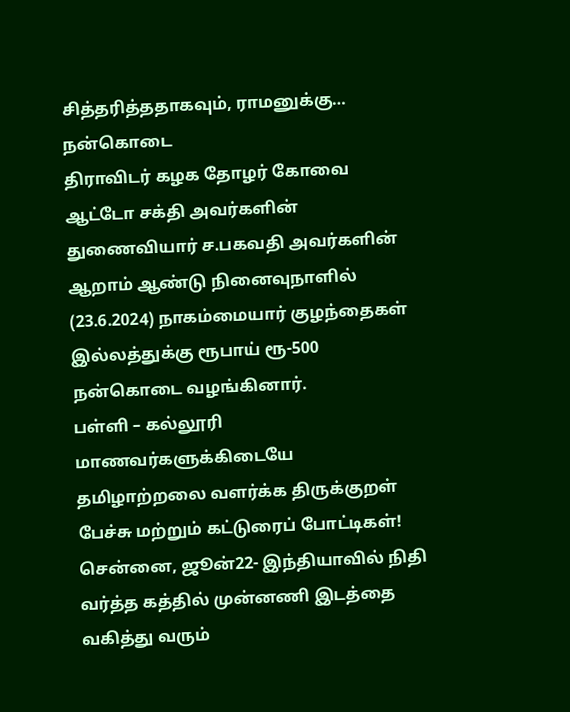சித்தரித்ததாகவும், ராமனுக்கு…
நன்கொடை
திராவிடர் கழக தோழர் கோவை ஆட்டோ சக்தி அவர்களின் துணைவியார் ச.பகவதி அவர்களின் ஆறாம் ஆண்டு நினைவுநாளில் (23.6.2024) நாகம்மையார் குழந்தைகள் இல்லத்துக்கு ரூபாய் ரூ-500 நன்கொடை வழங்கினார்.
பள்ளி – கல்லூரி மாணவர்களுக்கிடையே தமிழாற்றலை வளர்க்க திருக்குறள் பேச்சு மற்றும் கட்டுரைப் போட்டிகள்!
சென்னை, ஜூன்22- இந்தியாவில் நிதி வர்த்த கத்தில் முன்னணி இடத்தை வகித்து வரும்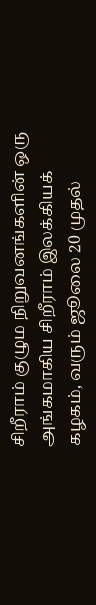சிறீராம் குழும நிறுவனங்களின் ஒரு அங்கமாகிய சிறீராம் இலக்கியக் கழகம், வரும் ஜூலை 20 முதல்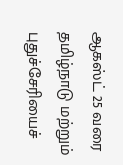ஆகஸ்ட் 25 வரை தமிழ்நாடு மற்றும் புதுச்சேரியைச்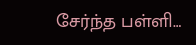சேர்ந்த பள்ளி…